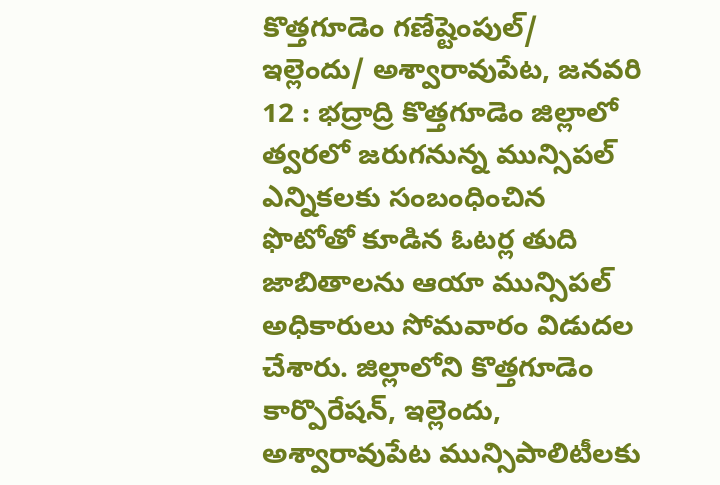కొత్తగూడెం గణేష్టెంపుల్/ ఇల్లెందు/ అశ్వారావుపేట, జనవరి 12 : భద్రాద్రి కొత్తగూడెం జిల్లాలో త్వరలో జరుగనున్న మున్సిపల్ ఎన్నికలకు సంబంధించిన ఫొటోతో కూడిన ఓటర్ల తుది జాబితాలను ఆయా మున్సిపల్ అధికారులు సోమవారం విడుదల చేశారు. జిల్లాలోని కొత్తగూడెం కార్పొరేషన్, ఇల్లెందు, అశ్వారావుపేట మున్సిపాలిటీలకు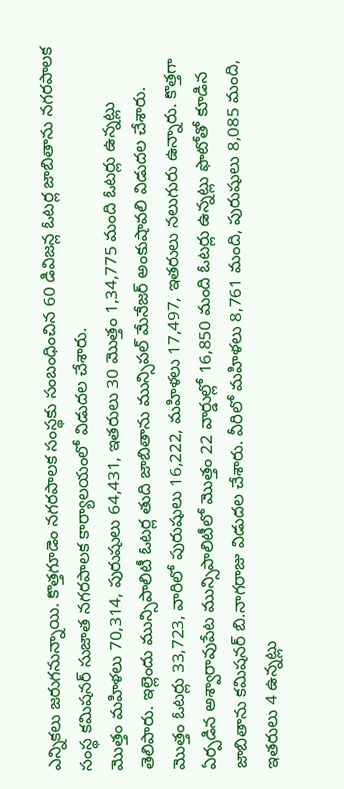ఎన్నికలు జరుగనున్నాయి. కొత్తగూడెం నగరపాలక సంస్థకు సంబంధించిన 60 డివిజన్ల ఓటర్ల జాబితాను నగరపాలక సంస్థ కమిషనర్ సుజాత నగరపాలక కార్యాలయంలో విడుదల చేశారు.
మొత్తం మహిళలు 70,314, పురుషులు 64,431, ఇతరులు 30 మొత్తం 1,34,775 మంది ఓటర్లు ఉన్నట్లు తెలిపారు. ఇల్లెందు మున్సిపాలిటీ ఓటర్ల తుది జాబితాను మున్సిపల్ మేనేజర్ అంకుషావలి విడుదల చేశారు. మొత్తం ఓటర్లు 33,723, వారిలో పురుషులు 16,222, మహిళలు 17,497, ఇతరులు నలుగురు ఉన్నారు. కొత్తగా ఏర్పడిన అశ్వారావుపేట మున్సిపాలిటీలో మొత్తం 22 వార్డుల్లో 16,850 మంది ఓటర్లు ఉన్నట్లు ఫొటోతో కూడిన జాబితాను కమిషనర్ బి.నాగరాజు విడుదల చేశారు. వీరిలో మహిళలు 8,761 మంది, పురుషులు 8,085 మంది, ఇతరులు 4 ఉన్నట్లు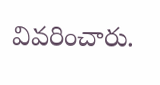వివరించారు.